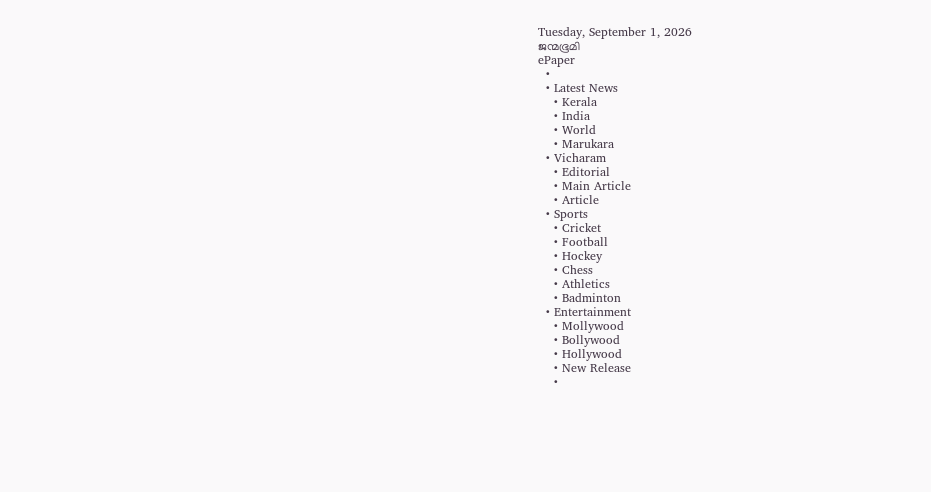Tuesday, September 1, 2026
ജന്മഭൂമി
ePaper
  •
  • Latest News
    • Kerala
    • India
    • World
    • Marukara
  • Vicharam
    • Editorial
    • Main Article
    • Article
  • Sports
    • Cricket
    • Football
    • Hockey
    • Chess
    • Athletics
    • Badminton
  • Entertainment
    • Mollywood
    • Bollywood
    • Hollywood
    • New Release
    •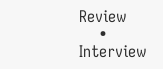Review
    • Interview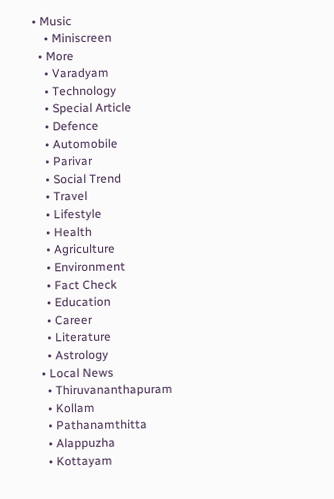• Music
    • Miniscreen
  • More
    • Varadyam
    • Technology
    • Special Article
    • Defence
    • Automobile
    • Parivar
    • Social Trend
    • Travel
    • Lifestyle
    • Health
    • Agriculture
    • Environment
    • Fact Check
    • Education
    • Career
    • Literature
    • Astrology
  • Local News
    • Thiruvananthapuram
    • Kollam
    • Pathanamthitta
    • Alappuzha
    • Kottayam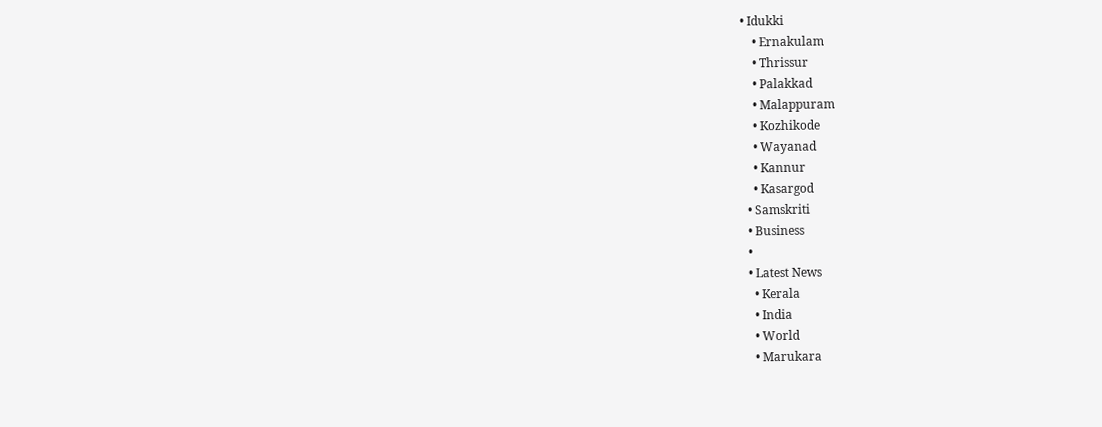• Idukki
    • Ernakulam
    • Thrissur
    • Palakkad
    • Malappuram
    • Kozhikode
    • Wayanad
    • Kannur
    • Kasargod
  • Samskriti
  • Business
  •
  • Latest News
    • Kerala
    • India
    • World
    • Marukara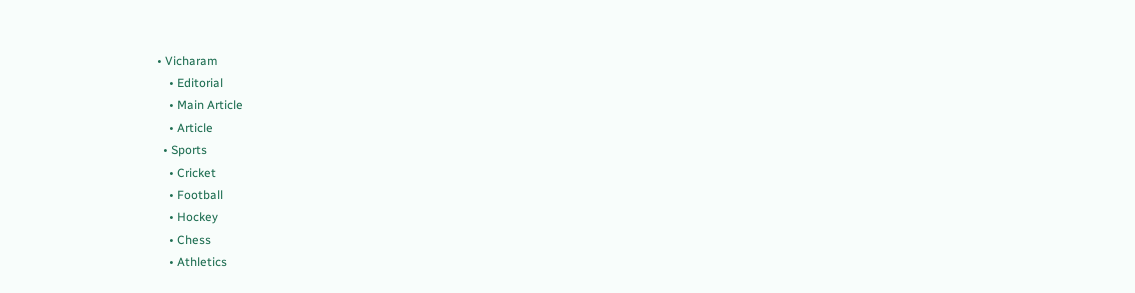• Vicharam
    • Editorial
    • Main Article
    • Article
  • Sports
    • Cricket
    • Football
    • Hockey
    • Chess
    • Athletics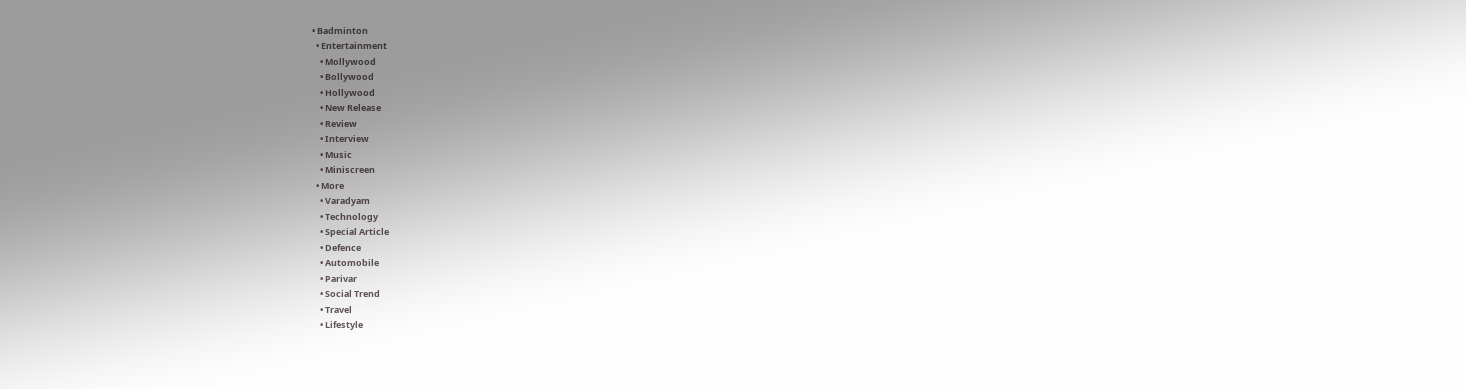• Badminton
  • Entertainment
    • Mollywood
    • Bollywood
    • Hollywood
    • New Release
    • Review
    • Interview
    • Music
    • Miniscreen
  • More
    • Varadyam
    • Technology
    • Special Article
    • Defence
    • Automobile
    • Parivar
    • Social Trend
    • Travel
    • Lifestyle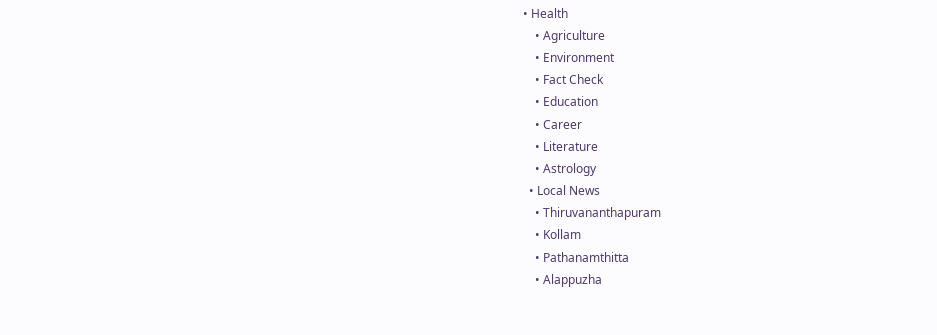• Health
    • Agriculture
    • Environment
    • Fact Check
    • Education
    • Career
    • Literature
    • Astrology
  • Local News
    • Thiruvananthapuram
    • Kollam
    • Pathanamthitta
    • Alappuzha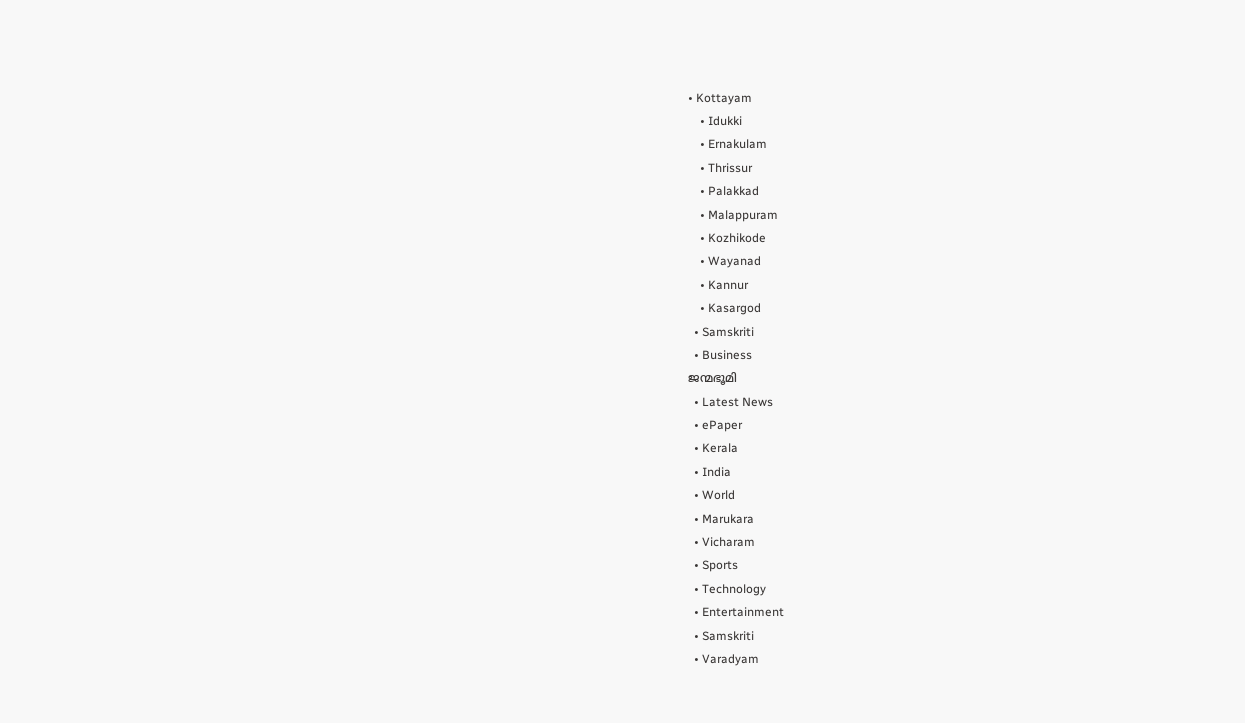• Kottayam
    • Idukki
    • Ernakulam
    • Thrissur
    • Palakkad
    • Malappuram
    • Kozhikode
    • Wayanad
    • Kannur
    • Kasargod
  • Samskriti
  • Business
ജന്മഭൂമി
  • Latest News
  • ePaper
  • Kerala
  • India
  • World
  • Marukara
  • Vicharam
  • Sports
  • Technology
  • Entertainment
  • Samskriti
  • Varadyam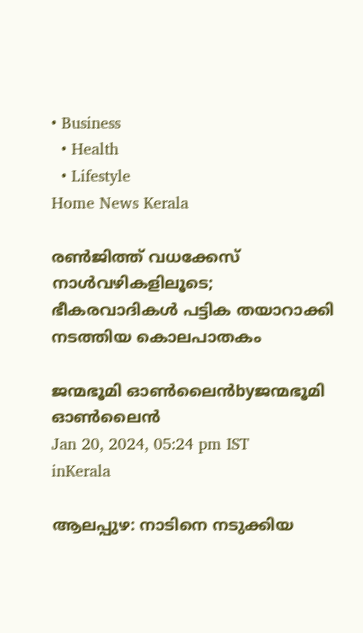• Business
  • Health
  • Lifestyle
Home News Kerala

രണ്‍ജിത്ത് വധക്കേസ് നാള്‍വഴികളിലൂടെ; ഭീകരവാദികള്‍ പട്ടിക തയാറാക്കി നടത്തിയ കൊലപാതകം

ജന്മഭൂമി ഓണ്‍ലൈന്‍byജന്മഭൂമി ഓണ്‍ലൈന്‍
Jan 20, 2024, 05:24 pm IST
inKerala

ആലപ്പുഴ: നാടിനെ നടുക്കിയ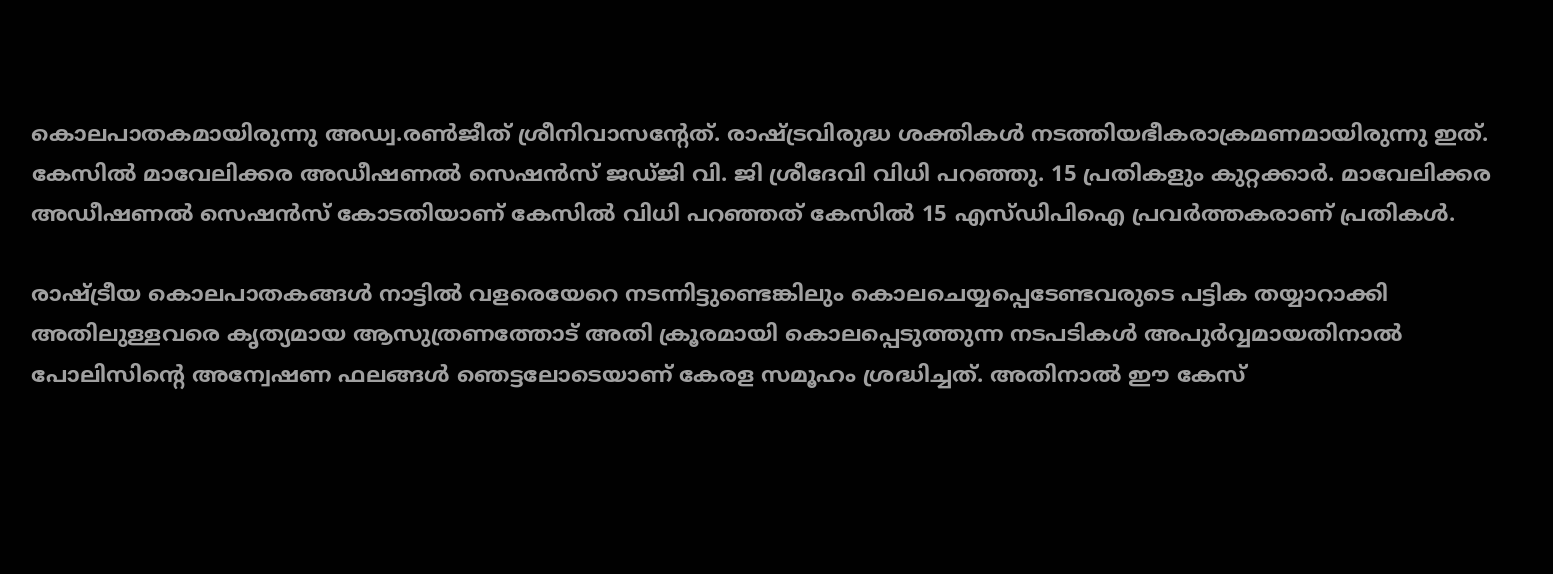കൊലപാതകമായിരുന്നു അഡ്വ.രണ്‍ജീത് ശ്രീനിവാസന്റേത്. രാഷ്‌ട്രവിരുദ്ധ ശക്തികള്‍ നടത്തിയഭീകരാക്രമണമായിരുന്നു ഇത്. കേസില്‍ മാവേലിക്കര അഡീഷണല്‍ സെഷന്‍സ് ജഡ്ജി വി. ജി ശ്രീദേവി വിധി പറഞ്ഞു. 15 പ്രതികളും കുറ്റക്കാര്‍. മാവേലിക്കര അഡീഷണല്‍ സെഷന്‍സ് കോടതിയാണ് കേസില്‍ വിധി പറഞ്ഞത് കേസില്‍ 15 എസ്ഡിപിഐ പ്രവര്‍ത്തകരാണ് പ്രതികള്‍.

രാഷ്‌ട്രീയ കൊലപാതകങ്ങള്‍ നാട്ടില്‍ വളരെയേറെ നടന്നിട്ടുണ്ടെങ്കിലും കൊലചെയ്യപ്പെടേണ്ടവരുടെ പട്ടിക തയ്യാറാക്കി അതിലുള്ളവരെ കൃത്യമായ ആസുത്രണത്തോട് അതി ക്രൂരമായി കൊലപ്പെടുത്തുന്ന നടപടികള്‍ അപുര്‍വ്വമായതിനാല്‍ പോലിസിന്റെ അന്വേഷണ ഫലങ്ങള്‍ ഞെട്ടലോടെയാണ് കേരള സമൂഹം ശ്രദ്ധിച്ചത്. അതിനാല്‍ ഈ കേസ്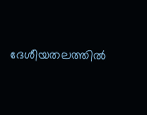ദേശീയതലത്തില്‍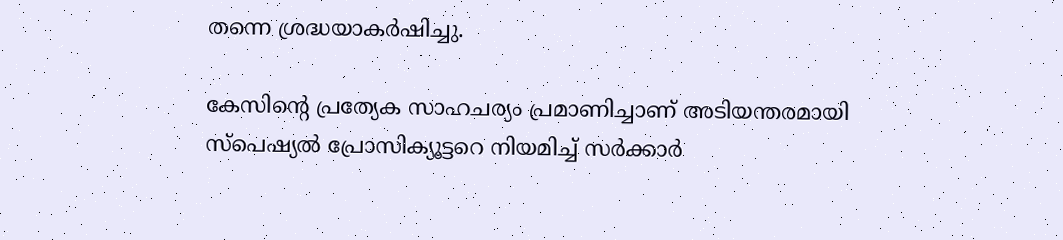തന്നെ ശ്രദ്ധയാകര്‍ഷിച്ചു.

കേസിന്റെ പ്രത്യേക സാഹചര്യം പ്രമാണിച്ചാണ് അടിയന്തരമായി സ്‌പെഷ്യല്‍ പ്രോസിക്യൂട്ടറെ നിയമിച്ച് സര്‍ക്കാര്‍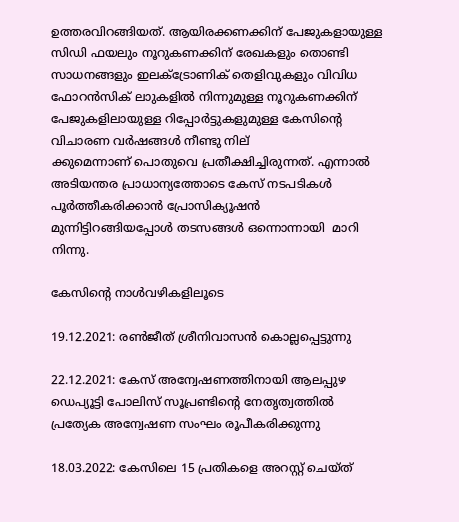ഉത്തരവിറങ്ങിയത്. ആയിരക്കണക്കിന് പേജുകളായുള്ള സിഡി ഫയലും നൂറുകണക്കിന് രേഖകളും തൊണ്ടി സാധനങ്ങളും ഇലക്ട്രോണിക് തെളിവുകളും വിവിധ ഫോറന്‍സിക് ലാുകളില്‍ നിന്നുമുള്ള നൂറുകണക്കിന് പേജുകളിലായുള്ള റിപ്പോര്‍ട്ടുകളുമുള്ള കേസിന്റെ വിചാരണ വര്‍ഷങ്ങള്‍ നീണ്ടു നില്
ക്കുമെന്നാണ് പൊതുവെ പ്രതീക്ഷിച്ചിരുന്നത്. എന്നാല്‍ അടിയന്തര പ്രാധാന്യത്തോടെ കേസ് നടപടികള്‍ പൂര്‍ത്തീകരിക്കാന്‍ പ്രോസിക്യൂഷന്‍ മുന്നിട്ടിറങ്ങിയപ്പോള്‍ തടസങ്ങള്‍ ഒന്നൊന്നായി  മാറി നിന്നു.

കേസിന്റെ നാള്‍വഴികളിലൂടെ

19.12.2021: രണ്‍ജീത് ശ്രീനിവാസന്‍ കൊല്ലപ്പെട്ടുന്നു

22.12.2021: കേസ് അന്വേഷണത്തിനായി ആലപ്പുഴ ഡെപ്യൂട്ടി പോലിസ് സൂപ്രണ്ടിന്റെ നേതൃത്വത്തില്‍ പ്രത്യേക അന്വേഷണ സംഘം രൂപീകരിക്കുന്നു

18.03.2022: കേസിലെ 15 പ്രതികളെ അറസ്റ്റ് ചെയ്ത്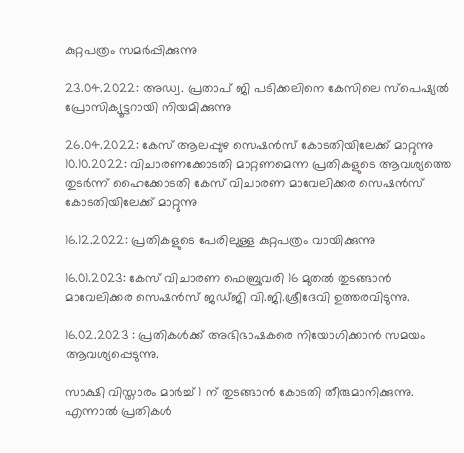കുറ്റപത്രം സമര്‍പ്പിക്കുന്നു

23.04.2022: അഡ്വ. പ്രതാപ് ജി പടിക്കലിനെ കേസിലെ സ്‌പെഷ്യല്‍ പ്രോസിക്യൂട്ടറായി നിയമിക്കുന്നു

26.04.2022: കേസ് ആലപ്പുഴ സെഷന്‍സ് കോടതിയിലേക്ക് മാറ്റുന്നു
10.10.2022: വിചാരണക്കോടതി മാറ്റണമെന്ന പ്രതികളുടെ ആവശ്യത്തെ തുടര്‍ന്ന് ഹൈക്കോടതി കേസ് വിചാരണ മാവേലിക്കര സെഷന്‍സ് കോടതിയിലേക്ക് മാറ്റുന്നു

16.12.2022: പ്രതികളുടെ പേരിലുള്ള കുറ്റപത്രം വായിക്കുന്നു

16.01.2023: കേസ് വിചാരണ ഫെബ്രുവരി 16 മുതല്‍ തുടങ്ങാന്‍ മാവേലിക്കര സെഷന്‍സ് ജഡ്ജി വി.ജി.ശ്രീദേവി ഉത്തരവിടുന്നു.

16.02.2023 : പ്രതികള്‍ക്ക് അഭിഭാഷകരെ നിയോഗിക്കാന്‍ സമയം ആവശ്യപ്പെടുന്നു.

സാക്ഷി വിസ്താരം മാര്‍ച്ച് 1 ന് തുടങ്ങാന്‍ കോടതി തീരുമാനിക്കുന്നു. എന്നാല്‍ പ്രതികള്‍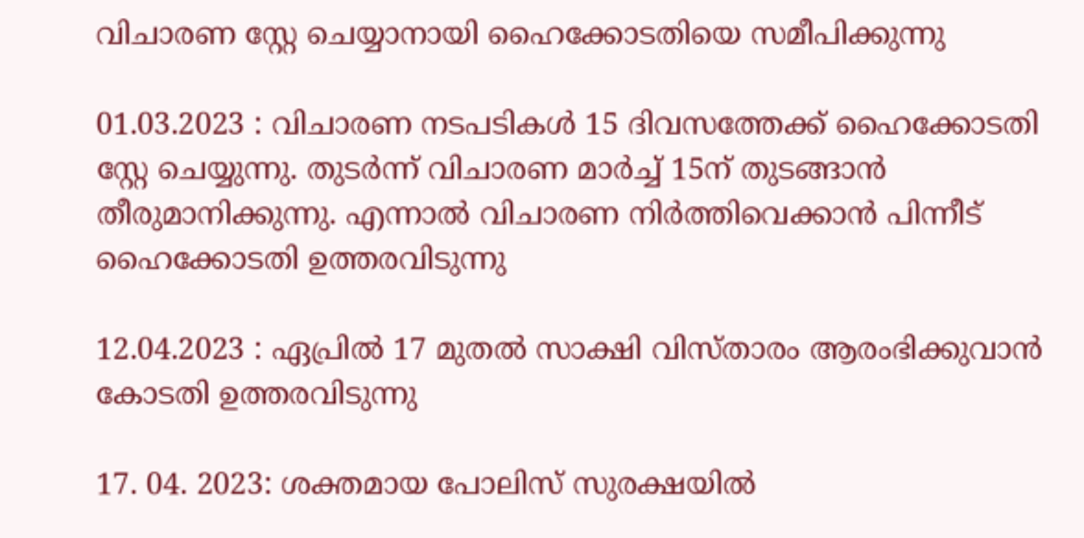വിചാരണ സ്റ്റേ ചെയ്യാനായി ഹൈക്കോടതിയെ സമീപിക്കുന്നു

01.03.2023 : വിചാരണ നടപടികള്‍ 15 ദിവസത്തേക്ക് ഹൈക്കോടതി സ്റ്റേ ചെയ്യുന്നു. തുടര്‍ന്ന് വിചാരണ മാര്‍ച്ച് 15ന് തുടങ്ങാന്‍ തീരുമാനിക്കുന്നു. എന്നാല്‍ വിചാരണ നിര്‍ത്തിവെക്കാന്‍ പിന്നീട് ഹൈക്കോടതി ഉത്തരവിടുന്നു

12.04.2023 : ഏപ്രില്‍ 17 മുതല്‍ സാക്ഷി വിസ്താരം ആരംഭിക്കുവാന്‍ കോടതി ഉത്തരവിടുന്നു

17. 04. 2023: ശക്തമായ പോലിസ് സുരക്ഷയില്‍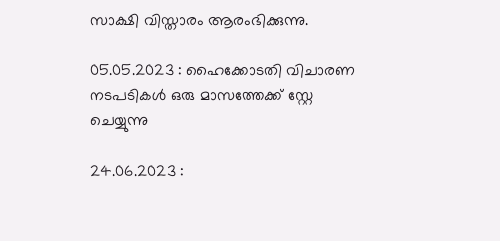സാക്ഷി വിസ്താരം ആരംഭിക്കുന്നു.

05.05.2023 : ഹൈക്കോടതി വിചാരണ നടപടികള്‍ ഒരു മാസത്തേക്ക് സ്റ്റേ ചെയ്യുന്നു

24.06.2023 :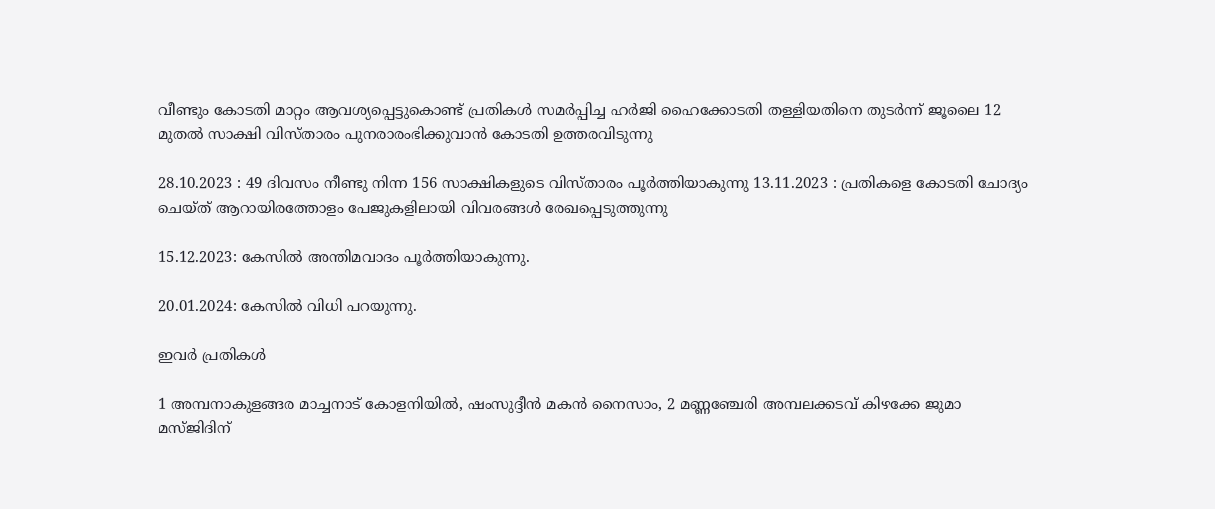വീണ്ടും കോടതി മാറ്റം ആവശ്യപ്പെട്ടുകൊണ്ട് പ്രതികള്‍ സമര്‍പ്പിച്ച ഹര്‍ജി ഹൈക്കോടതി തള്ളിയതിനെ തുടര്‍ന്ന് ജൂലൈ 12 മുതല്‍ സാക്ഷി വിസ്താരം പുനരാരംഭിക്കുവാന്‍ കോടതി ഉത്തരവിടുന്നു

28.10.2023 : 49 ദിവസം നീണ്ടു നിന്ന 156 സാക്ഷികളുടെ വിസ്താരം പൂര്‍ത്തിയാകുന്നു 13.11.2023 : പ്രതികളെ കോടതി ചോദ്യം ചെയ്ത് ആറായിരത്തോളം പേജുകളിലായി വിവരങ്ങള്‍ രേഖപ്പെടുത്തുന്നു

15.12.2023: കേസില്‍ അന്തിമവാദം പൂര്‍ത്തിയാകുന്നു.

20.01.2024: കേസില്‍ വിധി പറയുന്നു.

ഇവര്‍ പ്രതികള്‍

1 അമ്പനാകുളങ്ങര മാച്ചനാട് കോളനിയില്‍, ഷംസുദ്ദീന്‍ മകന്‍ നൈസാം, 2 മണ്ണഞ്ചേരി അമ്പലക്കടവ് കിഴക്കേ ജുമാ മസ്ജിദിന്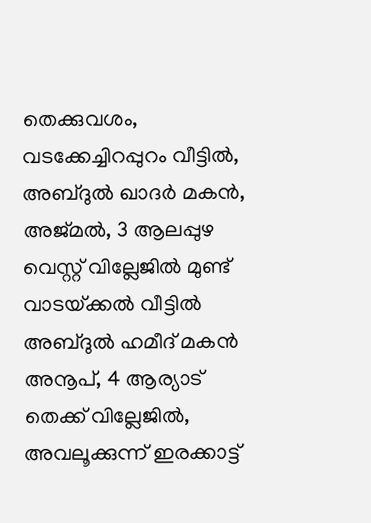തെക്കുവശം, വടക്കേച്ചിറപ്പുറം വീട്ടില്‍, അബ്ദുല്‍ ഖാദര്‍ മകന്‍, അജ്മല്‍, 3 ആലപ്പുഴ വെസ്റ്റ് വില്ലേജില്‍ മുണ്ട് വാടയ്‌ക്കല്‍ വീട്ടില്‍ അബ്ദുല്‍ ഹമീദ് മകന്‍ അനൂപ്, 4 ആര്യാട് തെക്ക് വില്ലേജില്‍, അവലൂക്കുന്ന് ഇരക്കാട്ട്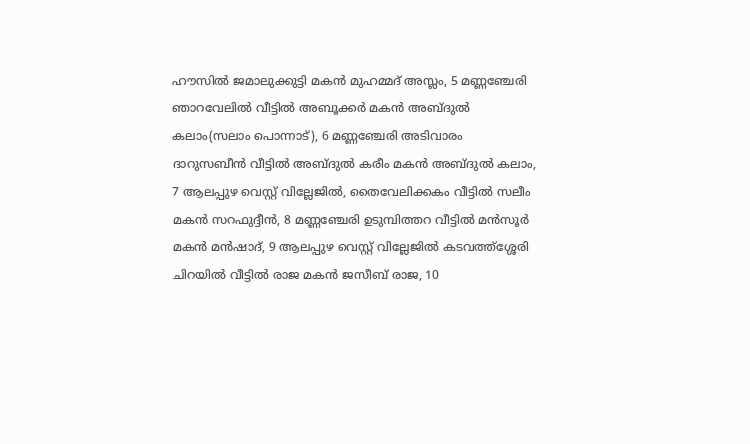ഹൗസില്‍ ജമാലുക്കുട്ടി മകന്‍ മുഹമ്മദ് അസ്ലം, 5 മണ്ണഞ്ചേരി ഞാറവേലില്‍ വീട്ടില്‍ അബൂക്കര്‍ മകന്‍ അബ്ദുല്‍ കലാം(സലാം പൊന്നാട്), 6 മണ്ണഞ്ചേരി അടിവാരം ദാറുസബീന്‍ വീട്ടില്‍ അബ്ദുല്‍ കരീം മകന്‍ അബ്ദുല്‍ കലാം, 7 ആലപ്പുഴ വെസ്റ്റ് വില്ലേജില്‍, തൈവേലിക്കകം വീട്ടില്‍ സലീം മകന്‍ സറഫുദ്ദീന്‍, 8 മണ്ണഞ്ചേരി ഉടുമ്പിത്തറ വീട്ടില്‍ മന്‍സൂര്‍ മകന്‍ മന്‍ഷാദ്, 9 ആലപ്പുഴ വെസ്റ്റ് വില്ലേജില്‍ കടവത്ത്‌ശ്ശേരി ചിറയില്‍ വീട്ടില്‍ രാജ മകന്‍ ജസീബ് രാജ, 10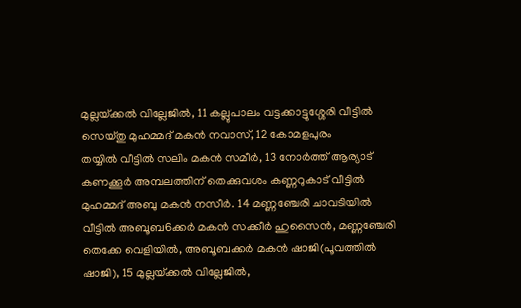മുല്ലയ്‌ക്കല്‍ വില്ലേജില്‍, 11 കല്ലുപാലം വട്ടക്കാട്ടുശ്ശേരി വീട്ടില്‍ സെയ്തു മുഹമ്മദ് മകന്‍ നവാസ്, 12 കോമളപുരം
തയ്യില്‍ വീട്ടില്‍ സലിം മകന്‍ സമീര്‍, 13 നോര്‍ത്ത് ആര്യാട് കണക്കൂര്‍ അമ്പലത്തിന് തെക്കുവശം കണ്ണറുകാട് വീട്ടില്‍ മുഹമ്മദ് അബു മകന്‍ നസീര്‍. 14 മണ്ണഞ്ചേരി ചാവടിയില്‍ വീട്ടില്‍ അബൂബ6ക്കര്‍ മകന്‍ സക്കീര്‍ ഹുസൈന്‍, മണ്ണഞ്ചേരി തെക്കേ വെളിയില്‍, അബൂബക്കര്‍ മകന്‍ ഷാജി(പൂവത്തില്‍ ഷാജി), 15 മുല്ലയ്‌ക്കല്‍ വില്ലേജില്‍,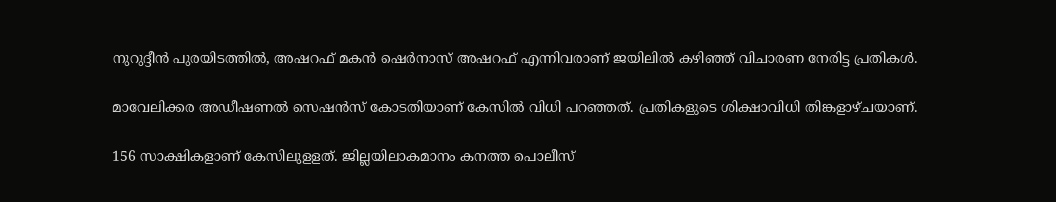നുറുദ്ദീന്‍ പുരയിടത്തില്‍, അഷറഫ് മകന്‍ ഷെര്‍നാസ് അഷറഫ് എന്നിവരാണ് ജയിലില്‍ കഴിഞ്ഞ് വിചാരണ നേരിട്ട പ്രതികള്‍.

മാവേലിക്കര അഡീഷണല്‍ സെഷന്‍സ് കോടതിയാണ് കേസില്‍ വിധി പറഞ്ഞത്. പ്രതികളുടെ ശിക്ഷാവിധി തിങ്കളാഴ്ചയാണ്.

156 സാക്ഷികളാണ് കേസിലുളളത്. ജില്ലയിലാകമാനം കനത്ത പൊലീസ്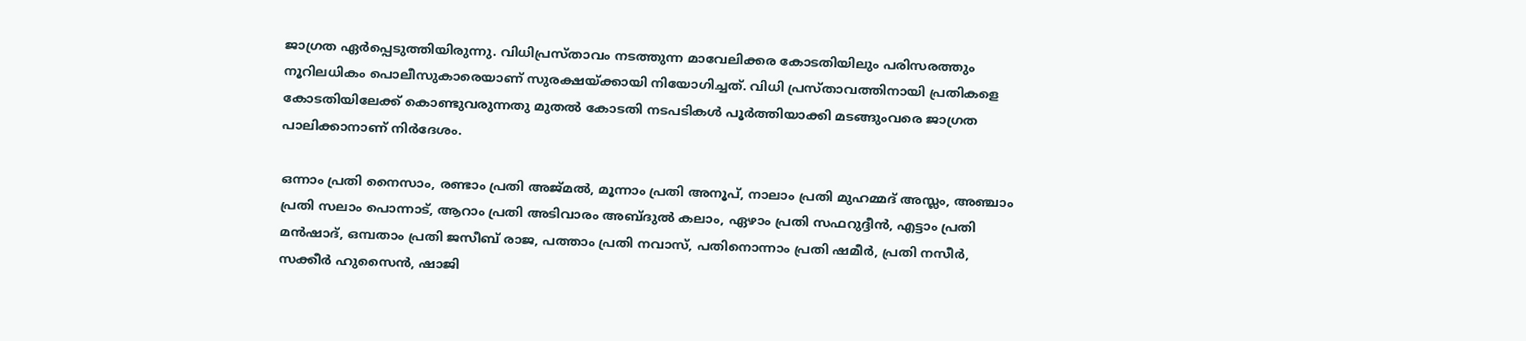ജാഗ്രത ഏര്‍പ്പെടുത്തിയിരുന്നു. വിധിപ്രസ്താവം നടത്തുന്ന മാവേലിക്കര കോടതിയിലും പരിസരത്തും നൂറിലധികം പൊലീസുകാരെയാണ് സുരക്ഷയ്‌ക്കായി നിയോഗിച്ചത്. വിധി പ്രസ്താവത്തിനായി പ്രതികളെ കോടതിയിലേക്ക് കൊണ്ടുവരുന്നതു മുതല്‍ കോടതി നടപടികള്‍ പൂര്‍ത്തിയാക്കി മടങ്ങുംവരെ ജാഗ്രത പാലിക്കാനാണ് നിര്‍ദേശം.

ഒന്നാം പ്രതി നൈസാം, രണ്ടാം പ്രതി അജ്മല്‍, മൂന്നാം പ്രതി അനൂപ്, നാലാം പ്രതി മുഹമ്മദ് അസ്ലം, അഞ്ചാം പ്രതി സലാം പൊന്നാട്, ആറാം പ്രതി അടിവാരം അബ്ദുല്‍ കലാം, ഏഴാം പ്രതി സഫറുദ്ദീന്‍, എട്ടാം പ്രതി മന്‍ഷാദ്, ഒമ്പതാം പ്രതി ജസീബ് രാജ, പത്താം പ്രതി നവാസ്, പതിനൊന്നാം പ്രതി ഷമീര്‍, പ്രതി നസീര്‍, സക്കീര്‍ ഹുസൈന്‍, ഷാജി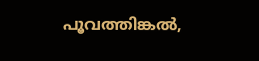പൂവത്തിങ്കല്‍,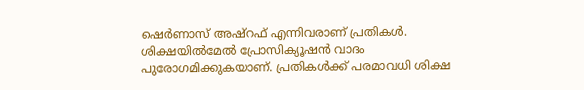ഷെര്‍ണാസ് അഷ്‌റഫ് എന്നിവരാണ് പ്രതികള്‍. ശിക്ഷയില്‍മേല്‍ പ്രോസിക്യൂഷന്‍ വാദം പുരോഗമിക്കുകയാണ്. പ്രതികള്‍ക്ക് പരമാവധി ശിക്ഷ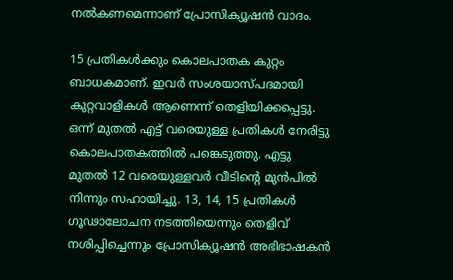നല്‍കണമെന്നാണ് പ്രോസിക്യൂഷന്‍ വാദം.

15 പ്രതികള്‍ക്കും കൊലപാതക കുറ്റം ബാധകമാണ്. ഇവര്‍ സംശയാസ്പദമായി കുറ്റവാളികള്‍ ആണെന്ന് തെളിയിക്കപ്പെട്ടു. ഒന്ന് മുതല്‍ എട്ട് വരെയുള്ള പ്രതികള്‍ നേരിട്ടു കൊലപാതകത്തില്‍ പങ്കെടുത്തു. എട്ടു മുതല്‍ 12 വരെയുള്ളവര്‍ വീടിന്റെ മുന്‍പില്‍ നിന്നും സഹായിച്ചു. 13, 14, 15 പ്രതികള്‍ ഗൂഢാലോചന നടത്തിയെന്നും തെളിവ് നശിപ്പിച്ചെന്നും പ്രോസിക്യൂഷന്‍ അഭിഭാഷകന്‍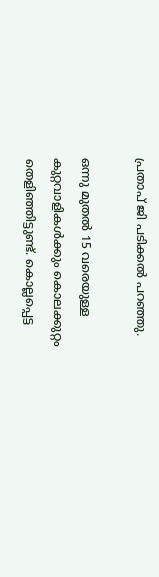പ്രതാപ് ജി പടിക്കല്‍ പറഞ്ഞു.

ഒന്നു മുതല്‍ 15 വരെയുള്ള കുറ്റവാളികള്‍ക്കും കൊലക്കുറ്റം തെളിഞ്ഞിട്ടുണ്ട്. കൊല്ലപ്പെട്ട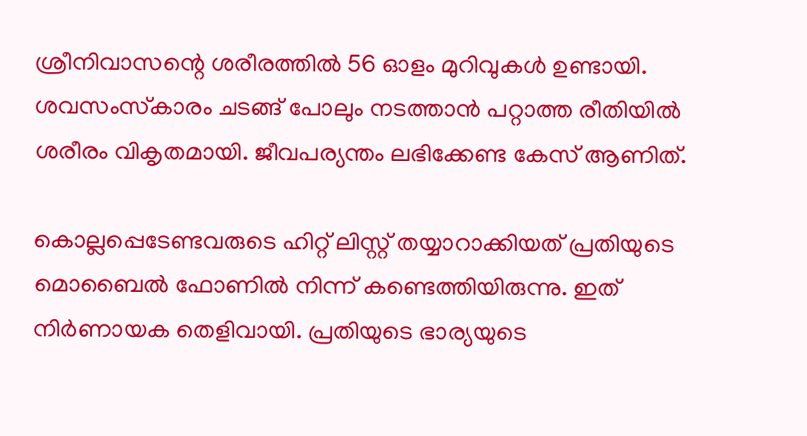ശ്രീനിവാസന്റെ ശരീരത്തില്‍ 56 ഓളം മുറിവുകള്‍ ഉണ്ടായി. ശവസംസ്‌കാരം ചടങ്ങ് പോലും നടത്താന്‍ പറ്റാത്ത രീതിയില്‍ ശരീരം വികൃതമായി. ജീവപര്യന്തം ലഭിക്കേണ്ട കേസ് ആണിത്.

കൊല്ലപ്പെടേണ്ടവരുടെ ഹിറ്റ് ലിസ്റ്റ് തയ്യാറാക്കിയത് പ്രതിയുടെ മൊബൈല്‍ ഫോണില്‍ നിന്ന് കണ്ടെത്തിയിരുന്നു. ഇത് നിര്‍ണായക തെളിവായി. പ്രതിയുടെ ഭാര്യയുടെ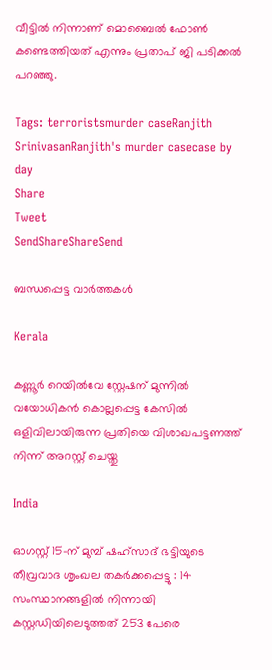വീട്ടില്‍ നിന്നാണ് മൊബൈല്‍ ഫോണ്‍ കണ്ടെത്തിയത് എന്നും പ്രതാപ് ജി പടിക്കല്‍ പറഞ്ഞു.

Tags: terroristsmurder caseRanjith SrinivasanRanjith's murder casecase by day
Share
Tweet
SendShareShareSend

ബന്ധപ്പെട്ട വാര്‍ത്തകള്‍

Kerala

കണ്ണൂർ റെയിൽവേ സ്റ്റേഷന് മുന്നിൽ വയോധികൻ കൊല്ലപ്പെട്ട കേസിൽ ഒളിവിലായിരുന്ന പ്രതിയെ വിശാഖപട്ടണത്ത് നിന്ന് അറസ്റ്റ് ചെയ്തു

India

ഓഗസ്റ്റ് 15-ന് മുമ്പ് ഷഹ്‌സാദ് ഭട്ടിയുടെ തീവ്രവാദ ശൃംഖല തകർക്കപ്പെട്ടു : 14 സംസ്ഥാനങ്ങളിൽ നിന്നായി കസ്റ്റഡിയിലെടുത്തത് 253 പേരെ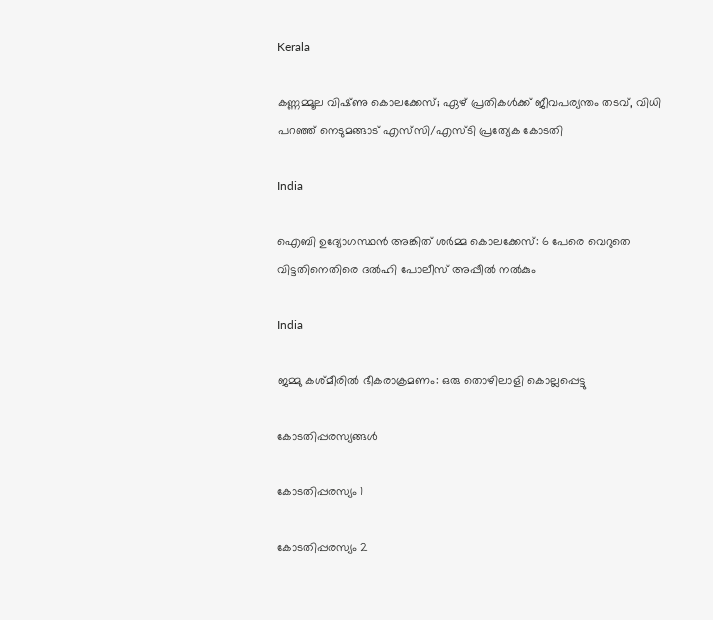Kerala

കണ്ണമ്മൂല വിഷ്‌ണു കൊലക്കേസ്; ഏഴ് പ്രതികൾക്ക് ജീവപര്യന്തം തടവ്, വിധി പറഞ്ഞ് നെടുമങ്ങാട് എസ്‌സി/എസ്‌ടി പ്രത്യേക കോടതി

India

ഐബി ഉദ്യോഗസ്ഥന്‍ അങ്കിത് ശര്‍മ്മ കൊലക്കേസ്: 6 പേരെ വെറുതെ വിട്ടതിനെതിരെ ദല്‍ഹി പോലീസ് അപ്പീല്‍ നല്‍കും

India

ജമ്മു കശ്മീരില്‍ ഭീകരാക്രമണം: ഒരു തൊഴിലാളി കൊല്ലപ്പെട്ടു

കോടതിപ്പരസ്യങ്ങള്‍

കോടതിപ്പരസ്യം 1

കോടതിപ്പരസ്യം 2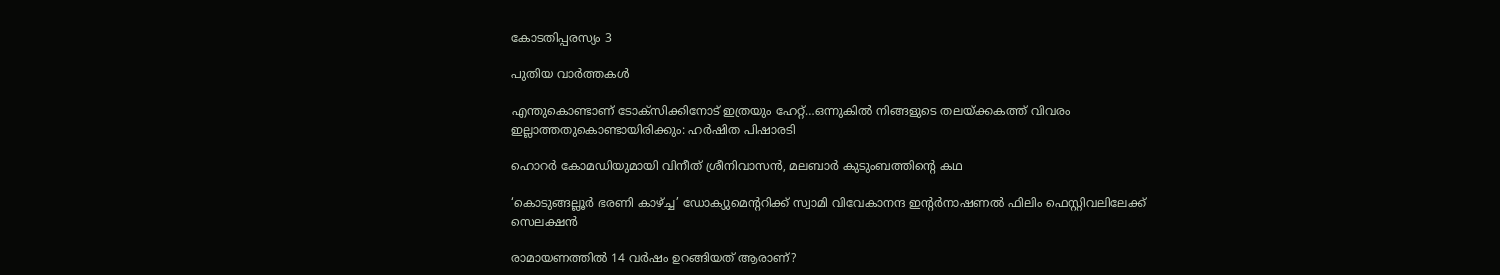കോടതിപ്പരസ്യം 3

പുതിയ വാര്‍ത്തകള്‍

എന്തുകൊണ്ടാണ് ടോക്സിക്കിനോട് ഇത്രയും ഹേറ്റ്…ഒന്നുകില്‍ നിങ്ങളുടെ തലയ്‌ക്കകത്ത് വിവരം ഇല്ലാത്തതുകൊണ്ടായിരിക്കും: ഹര്‍ഷിത പിഷാരടി

ഹൊറര്‍ കോമഡിയുമായി വിനീത് ശ്രീനിവാസന്‍, മലബാര്‍ കുടുംബത്തിന്റെ കഥ

‘കൊടുങ്ങല്ലൂര്‍ ഭരണി കാഴ്‌ച്ച’ ഡോക്യുമെന്‍ററിക്ക് സ്വാമി വിവേകാനന്ദ ഇൻ്റര്‍നാഷണല്‍ ഫിലിം ഫെസ്റ്റിവലിലേക്ക് സെലക്ഷൻ

രാമായണത്തിൽ 14 വർഷം ഉറങ്ങിയത് ആരാണ്?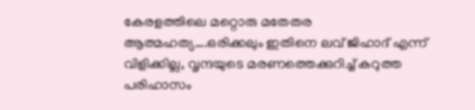കേരളത്തിലെ മറ്റൊരു മതേതര ആത്മഹത്യ….ഒരിക്കലും ഇതിനെ ലവ് ജിഹാദ് എന്ന് വിളിക്കില്ല, വൃന്ദയുടെ മരണത്തെക്കുറിച്ച് കറുത്ത പരിഹാസം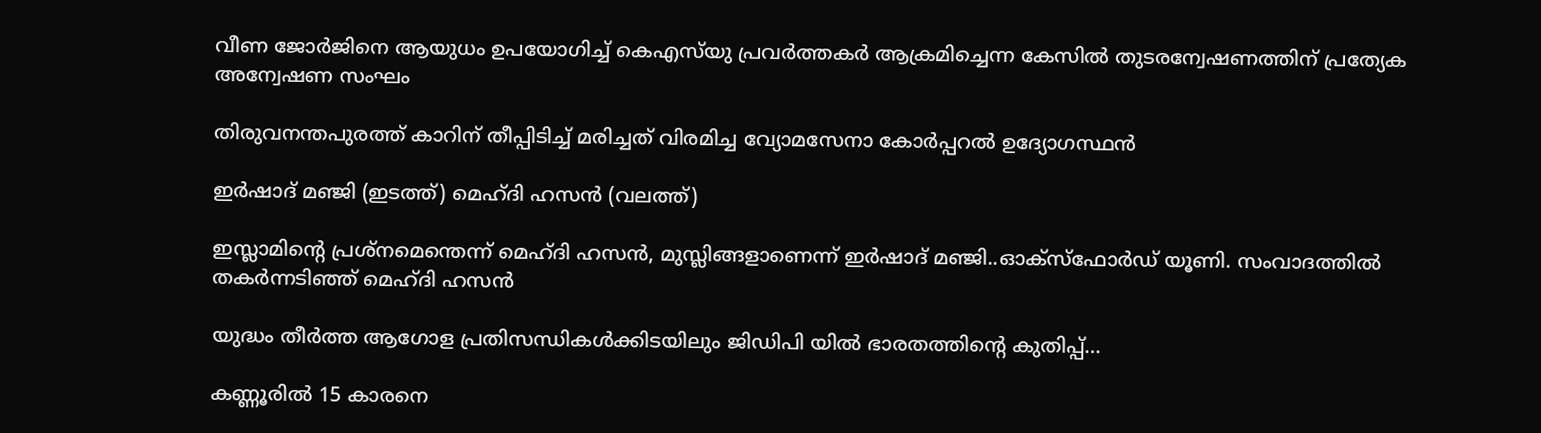വീണ ജോര്‍ജിനെ ആയുധം ഉപയോഗിച്ച് കെഎസ്‌യു പ്രവര്‍ത്തകര്‍ ആക്രമിച്ചെന്ന കേസില്‍ തുടരന്വേഷണത്തിന് പ്രത്യേക അന്വേഷണ സംഘം

തിരുവനന്തപുരത്ത് കാറിന് തീപ്പിടിച്ച് മരിച്ചത് വിരമിച്ച വ്യോമസേനാ കോര്‍പ്പറല്‍ ഉദ്യോഗസ്ഥന്‍

ഇര്‍ഷാദ് മഞ്ജി (ഇടത്ത്) മെഹ്ദി ഹസന്‍ (വലത്ത്)

ഇസ്ലാമിന്റെ പ്രശ്നമെന്തെന്ന് മെഹ്ദി ഹസന്‍, മുസ്ലിങ്ങളാണെന്ന് ഇര്‍ഷാദ് മഞ്ജി..ഓക്സ്ഫോര്‍ഡ് യൂണി. സംവാദത്തില്‍ തകര്‍ന്നടിഞ്ഞ് മെഹ്ദി ഹസന്‍

യുദ്ധം തീർത്ത ആഗോള പ്രതിസന്ധികൾക്കിടയിലും ജിഡിപി യിൽ ഭാരതത്തിന്റെ കുതിപ്പ്…

കണ്ണൂരില്‍ 15 കാരനെ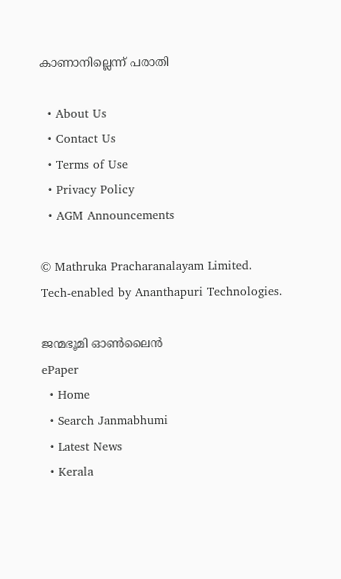കാണാനില്ലെന്ന് പരാതി

  • About Us
  • Contact Us
  • Terms of Use
  • Privacy Policy
  • AGM Announcements

© Mathruka Pracharanalayam Limited.
Tech-enabled by Ananthapuri Technologies.

ജന്മഭൂമി ഓണ്‍ലൈന്‍
ePaper
  • Home
  • Search Janmabhumi
  • Latest News
  • Kerala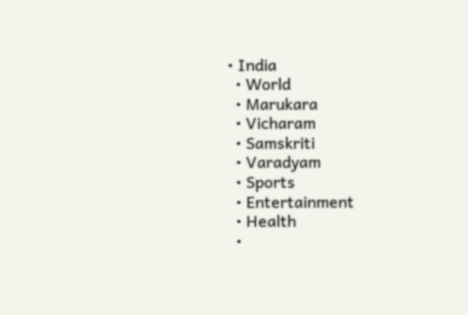• India
  • World
  • Marukara
  • Vicharam
  • Samskriti
  • Varadyam
  • Sports
  • Entertainment
  • Health
  •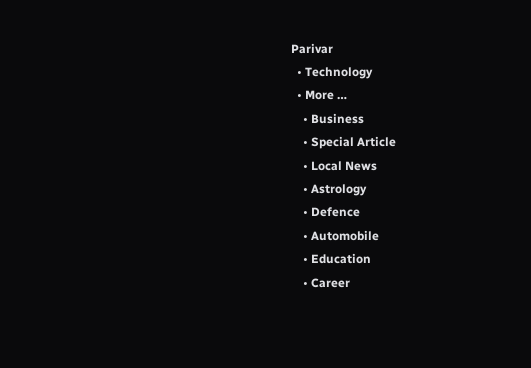Parivar
  • Technology
  • More …
    • Business
    • Special Article
    • Local News
    • Astrology
    • Defence
    • Automobile
    • Education
    • Career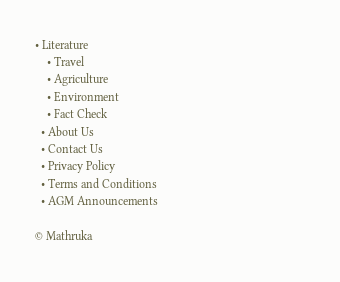• Literature
    • Travel
    • Agriculture
    • Environment
    • Fact Check
  • About Us
  • Contact Us
  • Privacy Policy
  • Terms and Conditions
  • AGM Announcements

© Mathruka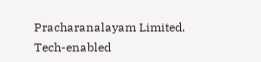Pracharanalayam Limited.
Tech-enabled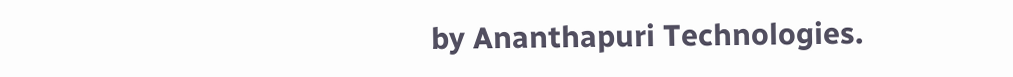by Ananthapuri Technologies.